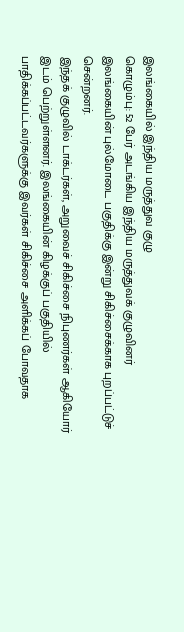இலங்கையில் இந்திய மருத்துவ குழு
கொழும்பு: 52 பேர் அடங்கிய இந்திய மருத்துவக் குழுவினர் இலங்கையின் புல்மோடை பகுதிக்கு இன்று சிகிச்சைக்காக புறப்பட்டுச் சென்றனர்.
இந்தக் குழுவில் டாக்டர்கள், அறுவைச் சிகிச்சை நிபுணர்கள் ஆகியோர் இடம் பெற்றுள்ளனர். இலங்கையின் கிழக்குப் பகுதியில் பாதிக்கப்பட்டவர்களுக்கு இவர்கள் சிகிச்சை அளிக்கப் போவதாக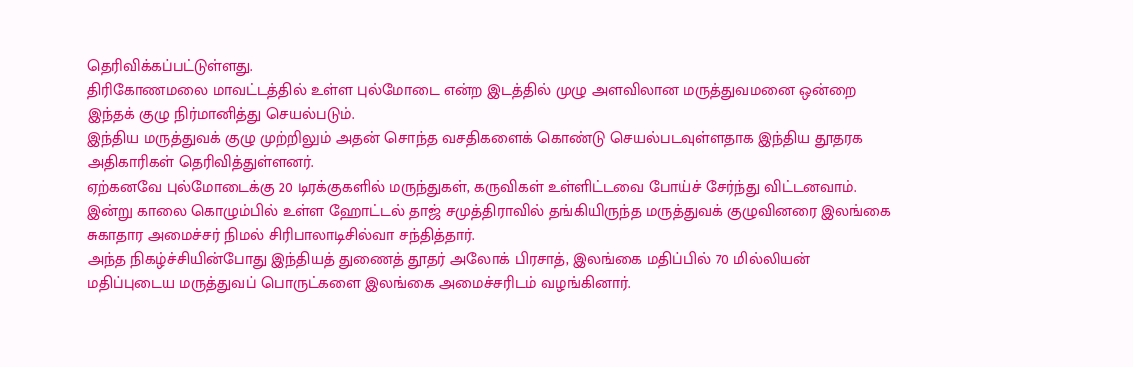தெரிவிக்கப்பட்டுள்ளது.
திரிகோணமலை மாவட்டத்தில் உள்ள புல்மோடை என்ற இடத்தில் முழு அளவிலான மருத்துவமனை ஒன்றை இந்தக் குழு நிர்மானித்து செயல்படும்.
இந்திய மருத்துவக் குழு முற்றிலும் அதன் சொந்த வசதிகளைக் கொண்டு செயல்படவுள்ளதாக இந்திய தூதரக அதிகாரிகள் தெரிவித்துள்ளனர்.
ஏற்கனவே புல்மோடைக்கு 20 டிரக்குகளில் மருந்துகள், கருவிகள் உள்ளிட்டவை போய்ச் சேர்ந்து விட்டனவாம்.
இன்று காலை கொழும்பில் உள்ள ஹோட்டல் தாஜ் சமுத்திராவில் தங்கியிருந்த மருத்துவக் குழுவினரை இலங்கை சுகாதார அமைச்சர் நிமல் சிரிபாலாடிசில்வா சந்தித்தார்.
அந்த நிகழ்ச்சியின்போது இந்தியத் துணைத் தூதர் அலோக் பிரசாத், இலங்கை மதிப்பில் 70 மில்லியன் மதிப்புடைய மருத்துவப் பொருட்களை இலங்கை அமைச்சரிடம் வழங்கினார்.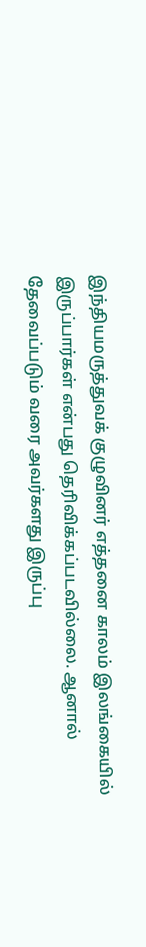இந்தியமருத்துவக் குழுவினர் எத்தனை காலம் இலங்கையில் இருப்பார்கள் என்பது தெரிவிக்கப்படவில்லை. ஆனால் தேவைப்படும் வரை அவர்களது இருப்பு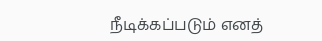நீடிக்கப்படும் எனத்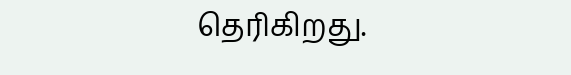தெரிகிறது.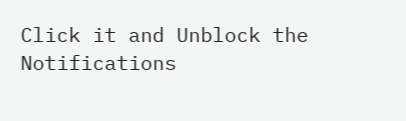Click it and Unblock the Notifications